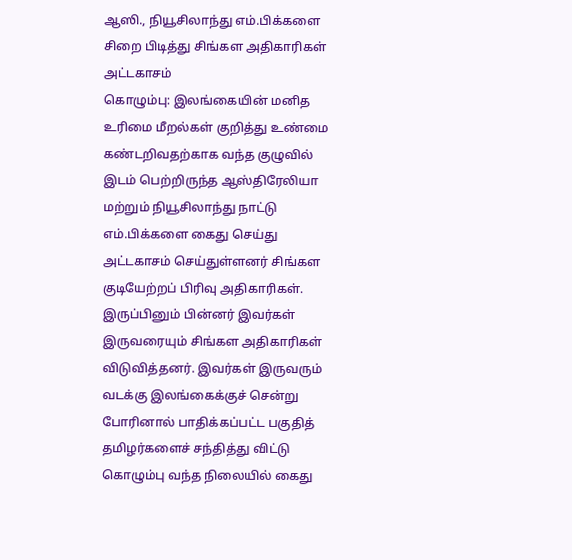ஆஸி., நியூசிலாந்து எம்.பிக்களை சிறை பிடித்து சிங்கள அதிகாரிகள் அட்டகாசம்
கொழும்பு: இலங்கையின் மனித உரிமை மீறல்கள் குறித்து உண்மை கண்டறிவதற்காக வந்த குழுவில் இடம் பெற்றிருந்த ஆஸ்திரேலியா மற்றும் நியூசிலாந்து நாட்டு எம்.பிக்களை கைது செய்து அட்டகாசம் செய்துள்ளனர் சிங்கள குடியேற்றப் பிரிவு அதிகாரிகள்.
இருப்பினும் பின்னர் இவர்கள் இருவரையும் சிங்கள அதிகாரிகள் விடுவித்தனர். இவர்கள் இருவரும் வடக்கு இலங்கைக்குச் சென்று போரினால் பாதிக்கப்பட்ட பகுதித் தமிழர்களைச் சந்தித்து விட்டு கொழும்பு வந்த நிலையில் கைது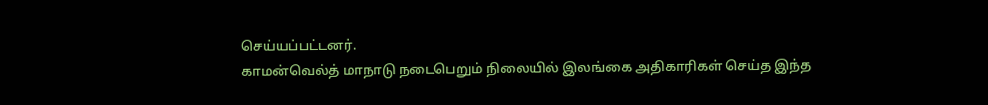செய்யப்பட்டனர்.
காமன்வெல்த் மாநாடு நடைபெறும் நிலையில் இலங்கை அதிகாரிகள் செய்த இந்த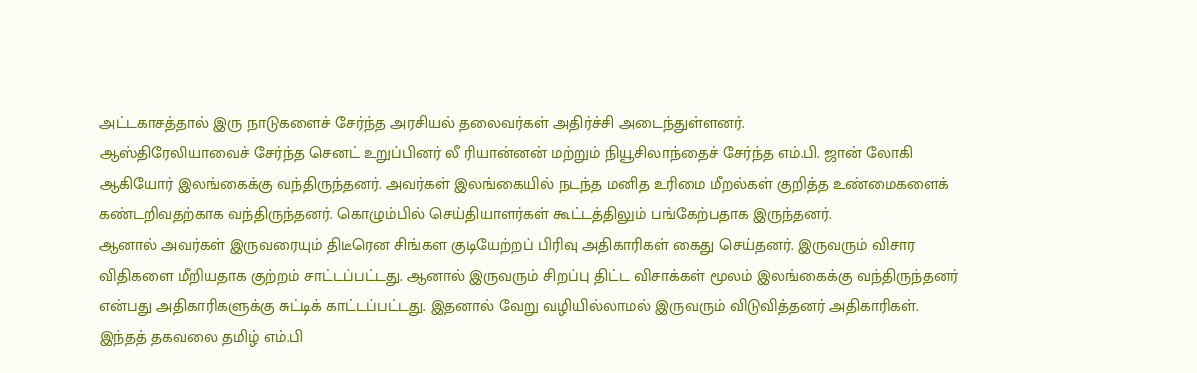அட்டகாசத்தால் இரு நாடுகளைச் சேர்ந்த அரசியல் தலைவர்கள் அதிர்ச்சி அடைந்துள்ளனர்.
ஆஸ்திரேலியாவைச் சேர்ந்த செனட் உறுப்பினர் லீ ரியான்னன் மற்றும் நியூசிலாந்தைச் சேர்ந்த எம்.பி. ஜான் லோகி ஆகியோர் இலங்கைக்கு வந்திருந்தனர். அவர்கள் இலங்கையில் நடந்த மனித உரிமை மீறல்கள் குறித்த உண்மைகளைக் கண்டறிவதற்காக வந்திருந்தனர். கொழும்பில் செய்தியாளர்கள் கூட்டத்திலும் பங்கேற்பதாக இருந்தனர்.
ஆனால் அவர்கள் இருவரையும் திடீரென சிங்கள குடியேற்றப் பிரிவு அதிகாரிகள் கைது செய்தனர். இருவரும் விசார விதிகளை மீறியதாக குற்றம் சாட்டப்பட்டது. ஆனால் இருவரும் சிறப்பு திட்ட விசாக்கள் மூலம் இலங்கைக்கு வந்திருந்தனர் என்பது அதிகாரிகளுக்கு சுட்டிக் காட்டப்பட்டது. இதனால் வேறு வழியில்லாமல் இருவரும் விடுவித்தனர் அதிகாரிகள். இந்தத் தகவலை தமிழ் எம்.பி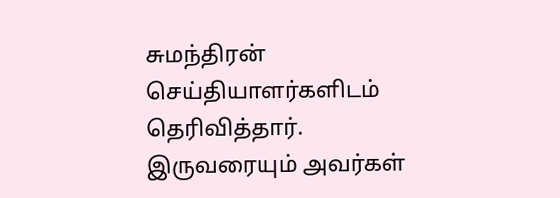சுமந்திரன் செய்தியாளர்களிடம் தெரிவித்தார்.
இருவரையும் அவர்கள்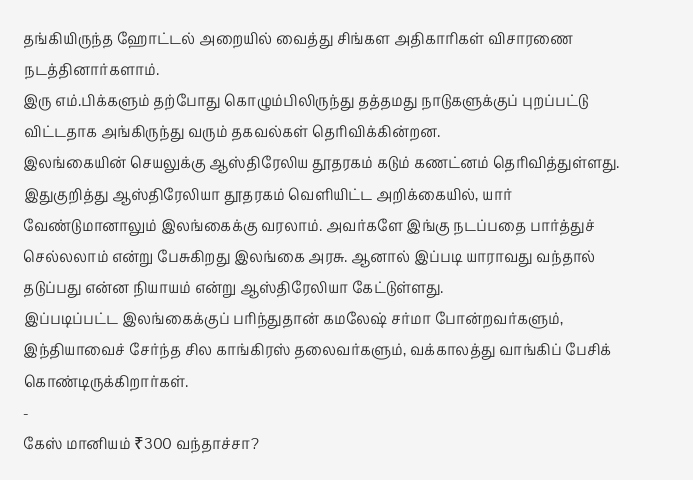தங்கியிருந்த ஹோட்டல் அறையில் வைத்து சிங்கள அதிகாரிகள் விசாரணை நடத்தினார்களாம்.
இரு எம்.பிக்களும் தற்போது கொழும்பிலிருந்து தத்தமது நாடுகளுக்குப் புறப்பட்டு விட்டதாக அங்கிருந்து வரும் தகவல்கள் தெரிவிக்கின்றன.
இலங்கையின் செயலுக்கு ஆஸ்திரேலிய தூதரகம் கடும் கணட்னம் தெரிவித்துள்ளது. இதுகுறித்து ஆஸ்திரேலியா தூதரகம் வெளியிட்ட அறிக்கையில், யார் வேண்டுமானாலும் இலங்கைக்கு வரலாம். அவர்களே இங்கு நடப்பதை பார்த்துச் செல்லலாம் என்று பேசுகிறது இலங்கை அரசு. ஆனால் இப்படி யாராவது வந்தால் தடுப்பது என்ன நியாயம் என்று ஆஸ்திரேலியா கேட்டுள்ளது.
இப்படிப்பட்ட இலங்கைக்குப் பரிந்துதான் கமலேஷ் சர்மா போன்றவர்களும், இந்தியாவைச் சேர்ந்த சில காங்கிரஸ் தலைவர்களும், வக்காலத்து வாங்கிப் பேசிக் கொண்டிருக்கிறார்கள்.
-
கேஸ் மானியம் ₹300 வந்தாச்சா?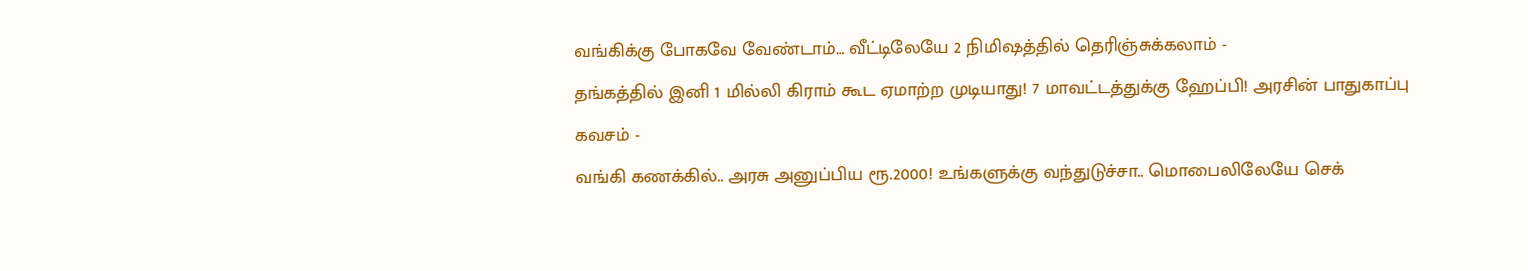வங்கிக்கு போகவே வேண்டாம்… வீட்டிலேயே 2 நிமிஷத்தில் தெரிஞ்சுக்கலாம் -
தங்கத்தில் இனி 1 மில்லி கிராம் கூட ஏமாற்ற முடியாது! 7 மாவட்டத்துக்கு ஹேப்பி! அரசின் பாதுகாப்பு கவசம் -
வங்கி கணக்கில்.. அரசு அனுப்பிய ரூ.2000! உங்களுக்கு வந்துடுச்சா.. மொபைலிலேயே செக்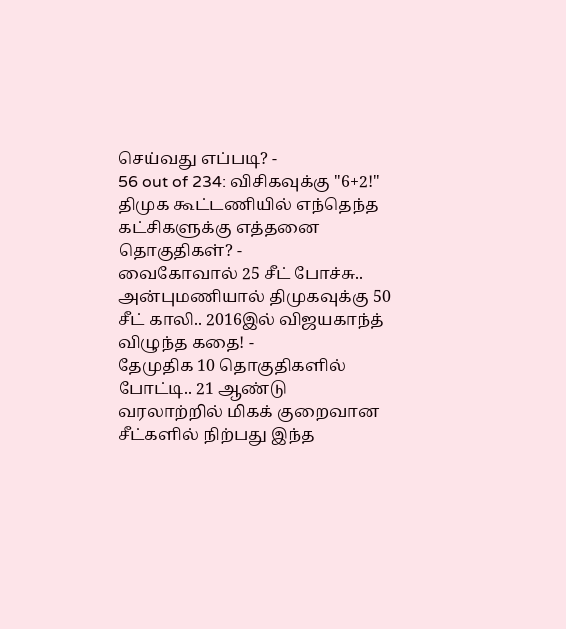செய்வது எப்படி? -
56 out of 234: விசிகவுக்கு "6+2!" திமுக கூட்டணியில் எந்தெந்த கட்சிகளுக்கு எத்தனை தொகுதிகள்? -
வைகோவால் 25 சீட் போச்சு.. அன்புமணியால் திமுகவுக்கு 50 சீட் காலி.. 2016இல் விஜயகாந்த் விழுந்த கதை! -
தேமுதிக 10 தொகுதிகளில் போட்டி.. 21 ஆண்டு வரலாற்றில் மிகக் குறைவான சீட்களில் நிற்பது இந்த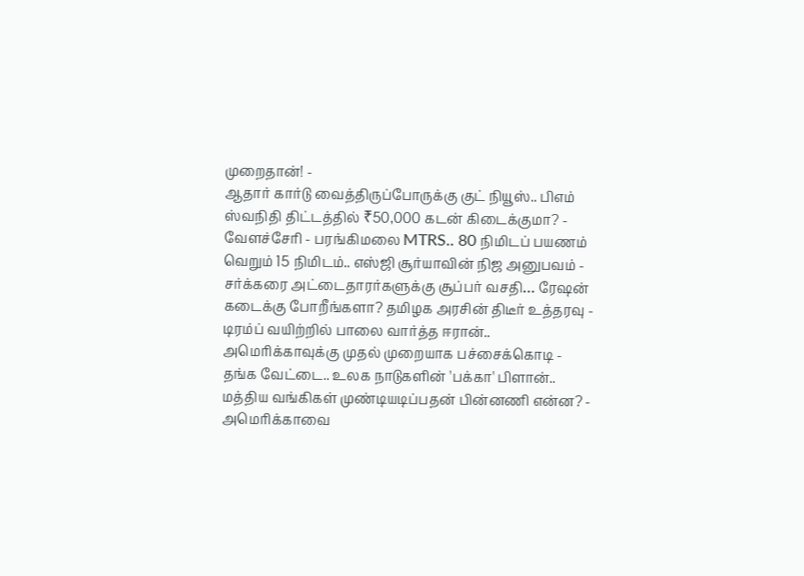முறைதான்! -
ஆதார் கார்டு வைத்திருப்போருக்கு குட் நியூஸ்.. பிஎம் ஸ்வநிதி திட்டத்தில் ₹50,000 கடன் கிடைக்குமா? -
வேளச்சேரி - பரங்கிமலை MTRS.. 80 நிமிடப் பயணம் வெறும் 15 நிமிடம்.. எஸ்ஜி சூர்யாவின் நிஜ அனுபவம் -
சர்க்கரை அட்டைதாரர்களுக்கு சூப்பர் வசதி… ரேஷன் கடைக்கு போறீங்களா? தமிழக அரசின் திடீர் உத்தரவு -
டிரம்ப் வயிற்றில் பாலை வார்த்த ஈரான்.. அமெரிக்காவுக்கு முதல் முறையாக பச்சைக்கொடி -
தங்க வேட்டை.. உலக நாடுகளின் 'பக்கா' பிளான்.. மத்திய வங்கிகள் முண்டியடிப்பதன் பின்னணி என்ன? -
அமெரிக்காவை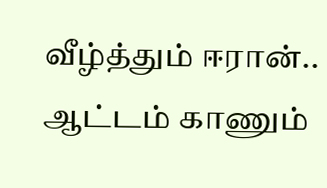வீழ்த்தும் ஈரான்.. ஆட்டம் காணும்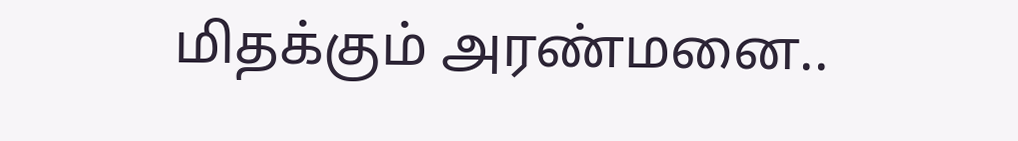மிதக்கும் அரண்மனை..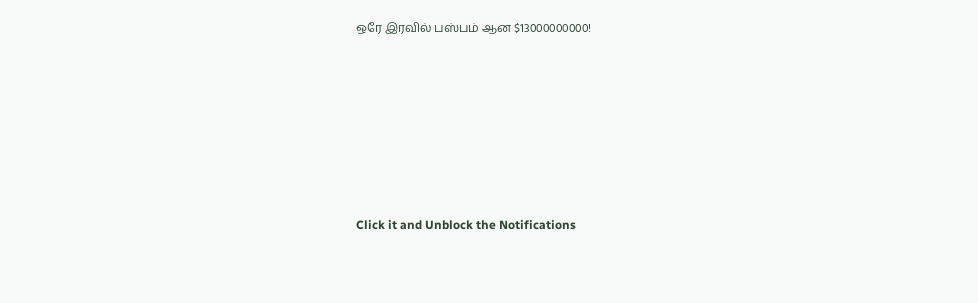ஒரே இரவில் பஸ்பம் ஆன $13000000000!












Click it and Unblock the Notifications